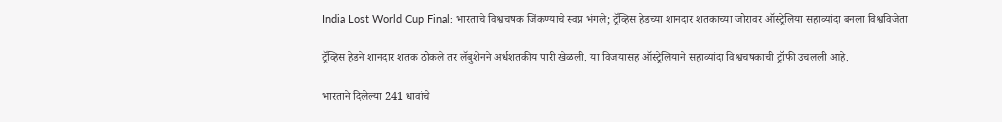India Lost World Cup Final: भारताचे विश्वचषक जिंकण्याचे स्वप्न भंगले; ट्रॅव्हिस हेडच्या शानदार शतकाच्या जोरावर ऑस्ट्रेलिया सहाव्यांदा बनला विश्वविजेता

ट्रॅव्हिस हेडने शानदार शतक ठोकले तर लॅबुशेनने अर्धशतकीय पारी खेळली. या विजयासह ऑस्ट्रेलियाने सहाव्यांदा विश्वचषकाची ट्रॉफी उचलली आहे.

भारताने दिलेल्या 241 धावांचे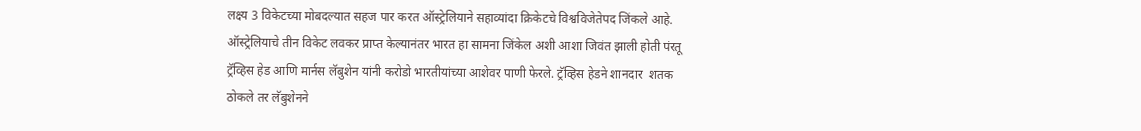लक्ष्य 3 विकेटच्या मोबदल्यात सहज पार करत ऑस्ट्रेलियाने सहाव्यांदा क्रिकेटचे विश्वविजेतेपद जिंकले आहे. ऑस्ट्रेलियाचे तीन विकेट लवकर प्राप्त केल्यानंतर भारत हा सामना जिंकेल अशी आशा जिवंत झाली होती पंरतू ट्रॅव्हिस हेड आणि मार्नस लॅबुशेन यांनी करोडो भारतीयांच्या आशेवर पाणी फेरले. ट्रॅव्हिस हेडने शानदार  शतक ठोकले तर लॅबुशेनने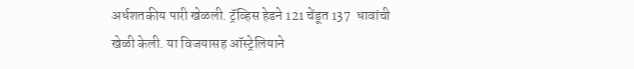अर्धशतकीय पारी खेळली. ट्रॅव्हिस हेडने 121 चेंडूत 137  धावांची खेळी केली. या विजयासह ऑस्ट्रेलियाने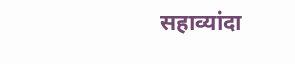सहाव्यांदा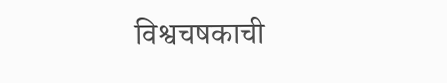विश्वचषकाची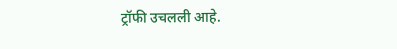ट्रॉफी उचलली आहे.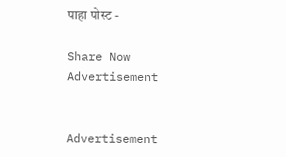पाहा पोस्ट -

Share Now
Advertisement


Advertisement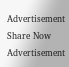Advertisement
Share Now
Advertisement